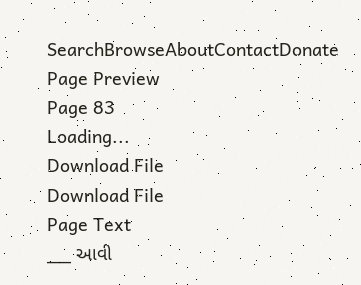SearchBrowseAboutContactDonate
Page Preview
Page 83
Loading...
Download File
Download File
Page Text
___ આવી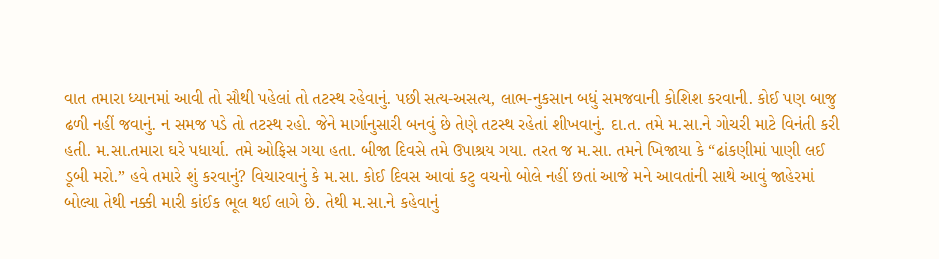વાત તમારા ધ્યાનમાં આવી તો સૌથી પહેલાં તો તટસ્થ રહેવાનું. પછી સત્ય-અસત્ય, લાભ-નુકસાન બધું સમજવાની કોશિશ કરવાની. કોઈ પણ બાજુ ઢળી નહીં જવાનું. ન સમજ પડે તો તટસ્થ રહો. જેને માર્ગાનુસારી બનવું છે તેણે તટસ્થ રહેતાં શીખવાનું. દા.ત. તમે મ.સા.ને ગોચરી માટે વિનંતી કરી હતી. મ.સા.તમારા ઘરે પધાર્યા. તમે ઓફિસ ગયા હતા. બીજા દિવસે તમે ઉપાશ્રય ગયા. તરત જ મ.સા. તમને ખિજાયા કે “ઢાંકણીમાં પાણી લઈ ડૂબી મરો.” હવે તમારે શું કરવાનું? વિચારવાનું કે મ.સા. કોઈ દિવસ આવાં કટુ વચનો બોલે નહીં છતાં આજે મને આવતાંની સાથે આવું જાહેરમાં બોલ્યા તેથી નક્કી મારી કાંઈક ભૂલ થઈ લાગે છે. તેથી મ.સા.ને કહેવાનું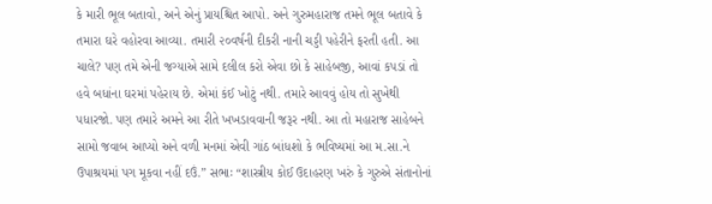કે મારી ભૂલ બતાવો, અને એનું પ્રાયશ્ચિત આપો. અને ગુરુમહારાજ તમને ભૂલ બતાવે કે તમારા ઘરે વહોરવા આવ્યા. તમારી ૨૦વર્ષની દીકરી નાની ચડ્ડી પહેરીને ફરતી હતી. આ ચાલે? પણ તમે એની જગ્યાએ સામે દલીલ કરો એવા છો કે સાહેબજી, આવાં કપડાં તો હવે બધાંના ઘરમાં પહેરાય છે. એમાં કંઈ ખોટું નથી. તમારે આવવું હોય તો સુખેથી પધારજો. પણ તમારે અમને આ રીતે ખખડાવવાની જરૂર નથી. આ તો મહારાજ સાહેબને સામો જવાબ આપ્યો અને વળી મનમાં એવી ગાંઠ બાંધશો કે ભવિષ્યમાં આ મ.સા.ને ઉપાશ્રયમાં પગ મૂકવા નહીં દઉં.” સભાઃ “શાસ્ત્રીય કોઈ ઉદાહરણ ખરું કે ગુરુએ સંતાનોનાં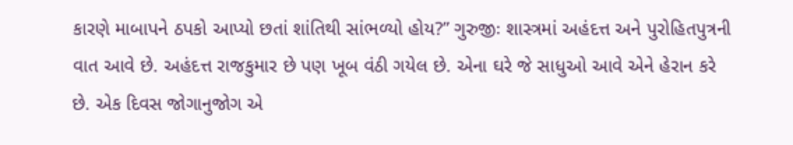કારણે માબાપને ઠપકો આપ્યો છતાં શાંતિથી સાંભળ્યો હોય?” ગુરુજીઃ શાસ્ત્રમાં અહંદત્ત અને પુરોહિતપુત્રની વાત આવે છે. અહંદત્ત રાજકુમાર છે પણ ખૂબ વંઠી ગયેલ છે. એના ઘરે જે સાધુઓ આવે એને હેરાન કરે છે. એક દિવસ જોગાનુજોગ એ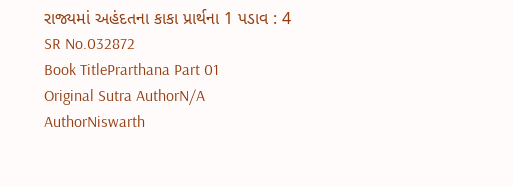રાજ્યમાં અહંદતના કાકા પ્રાર્થના 1 પડાવ : 4
SR No.032872
Book TitlePrarthana Part 01
Original Sutra AuthorN/A
AuthorNiswarth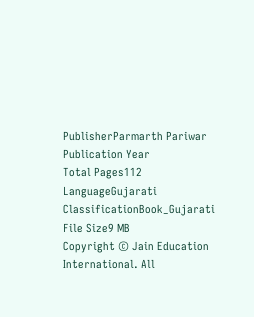PublisherParmarth Pariwar
Publication Year
Total Pages112
LanguageGujarati
ClassificationBook_Gujarati
File Size9 MB
Copyright © Jain Education International. All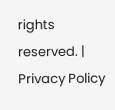rights reserved. | Privacy Policy